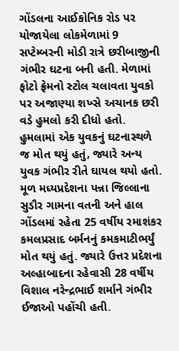ગોંડલના આઈકોનિક રોડ પર યોજાયેલા લોકમેળામાં 9 સપ્ટેમ્બરની મોડી રાત્રે છરીબાજીની ગંભીર ઘટના બની હતી. મેળામાં ફોટો ફ્રેમનો સ્ટોલ ચલાવતા યુવકો પર અજાણ્યા શખ્સે અચાનક છરી વડે હુમલો કરી દીધો હતો. હુમલામાં એક યુવકનું ઘટનાસ્થળે જ મોત થયું હતું, જ્યારે અન્ય યુવક ગંભીર રીતે ઘાયલ થયો હતો.
મૂળ મધ્યપ્રદેશના પન્ના જિલ્લાના સુડૌર ગામના વતની અને હાલ ગોંડલમાં રહેતા 25 વર્ષીય રમાશંકર કમલપ્રસાદ બર્મનનું કમકમાટીભર્યું મોત થયું હતું. જ્યારે ઉત્તર પ્રદેશના અલ્હાબાદના રહેવાસી 28 વર્ષીય વિશાલ નરેન્દ્રભાઈ શર્માને ગંભીર ઈજાઓ પહોંચી હતી.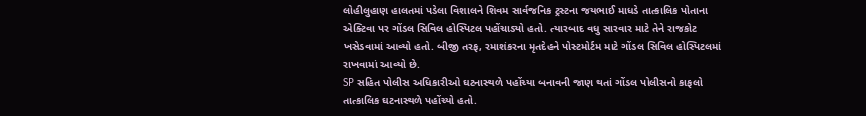લોહીલુહાણ હાલતમાં પડેલા વિશાલને શિવમ સાર્વજનિક ટ્રસ્ટના જયભાઈ માધડે તાત્કાલિક પોતાના એક્ટિવા પર ગોંડલ સિવિલ હોસ્પિટલ પહોંચાડ્યો હતો. ત્યારબાદ વધુ સારવાર માટે તેને રાજકોટ ખસેડવામાં આવ્યો હતો. બીજી તરફ, રમાશંકરના મૃતદેહને પોસ્ટમોર્ટમ માટે ગોંડલ સિવિલ હોસ્પિટલમાં રાખવામાં આવ્યો છે.
SP સહિત પોલીસ અધિકારીઓ ઘટનાસ્થળે પહોંચ્યા બનાવની જાણ થતાં ગોંડલ પોલીસનો કાફલો તાત્કાલિક ઘટનાસ્થળે પહોંચ્યો હતો.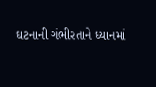ઘટનાની ગંભીરતાને ધ્યાનમાં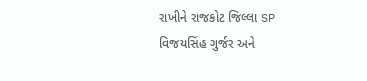રાખીને રાજકોટ જિલ્લા SP વિજયસિંહ ગુર્જર અને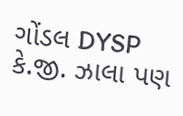ગોંડલ DYSP કે.જી. ઝાલા પણ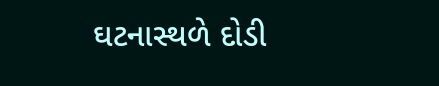ઘટનાસ્થળે દોડી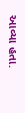આવ્યા હતા.